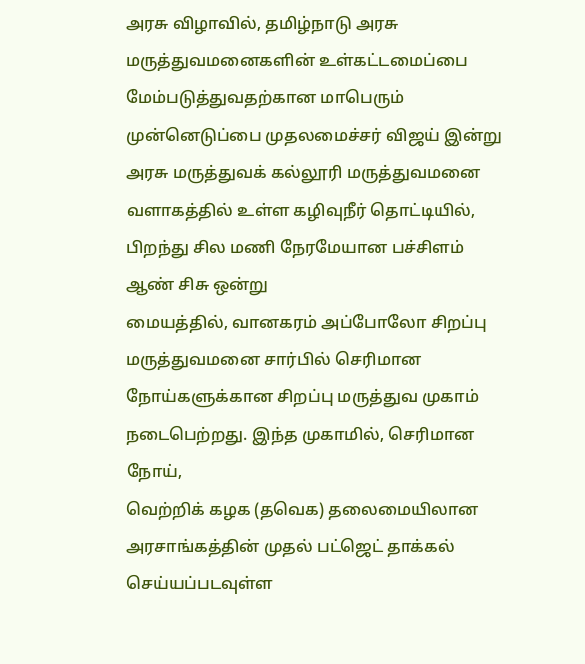அரசு விழாவில், தமிழ்நாடு அரசு மருத்துவமனைகளின் உள்கட்டமைப்பை மேம்படுத்துவதற்கான மாபெரும் முன்னெடுப்பை முதலமைச்சர் விஜய் இன்று
அரசு மருத்துவக் கல்லூரி மருத்துவமனை வளாகத்தில் உள்ள கழிவுநீர் தொட்டியில், பிறந்து சில மணி நேரமேயான பச்சிளம் ஆண் சிசு ஒன்று
மையத்தில், வானகரம் அப்போலோ சிறப்பு மருத்துவமனை சார்பில் செரிமான நோய்களுக்கான சிறப்பு மருத்துவ முகாம் நடைபெற்றது. இந்த முகாமில், செரிமான நோய்,
வெற்றிக் கழக (தவெக) தலைமையிலான அரசாங்கத்தின் முதல் பட்ஜெட் தாக்கல் செய்யப்படவுள்ள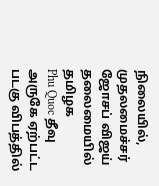நிலையில், முதலமைச்சர் ஜோசப் விஜய் தலைமையில் தமிழக
Phu Quoc தீவு அருகே ஏற்பட்ட படகு விபத்தில்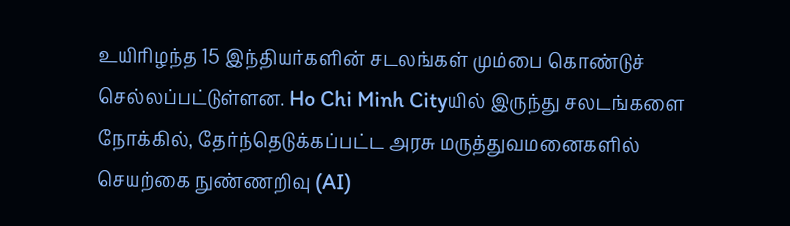உயிரிழந்த 15 இந்தியர்களின் சடலங்கள் மும்பை கொண்டுச் செல்லப்பட்டுள்ளன. Ho Chi Minh Cityயில் இருந்து சலடங்களை
நோக்கில், தேர்ந்தெடுக்கப்பட்ட அரசு மருத்துவமனைகளில் செயற்கை நுண்ணறிவு (AI)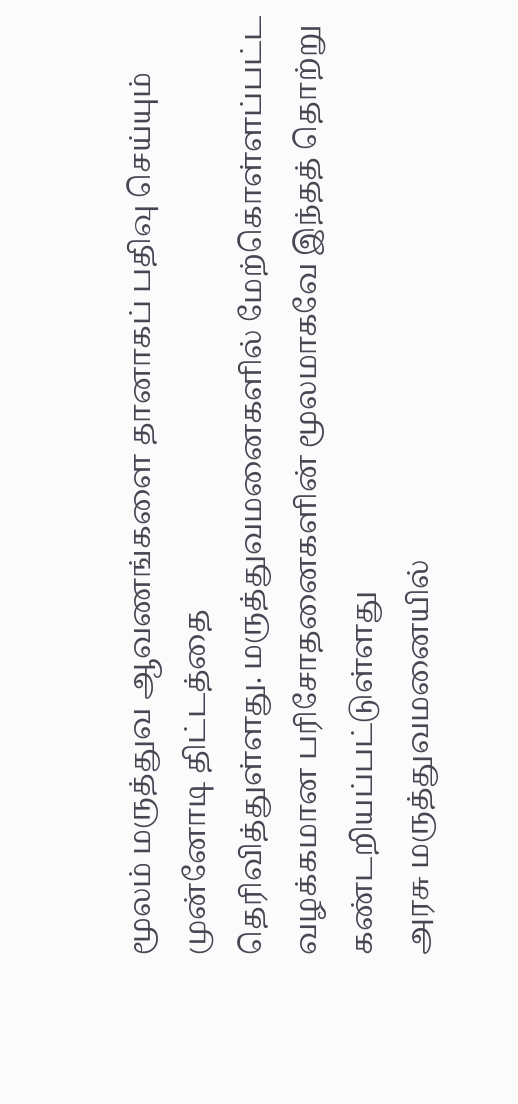மூலம் மருத்துவ ஆவணங்களை தானாகப் பதிவு செய்யும் முன்னோடி திட்டத்தை
தெரிவித்துள்ளது. மருத்துவமனைகளில் மேற்கொள்ளப்பட்ட வழக்கமான பரிசோதனைகளின் மூலமாகவே இந்தத் தொற்று கண்டறியப்பட்டுள்ளது
அரசு மருத்துவமனையில்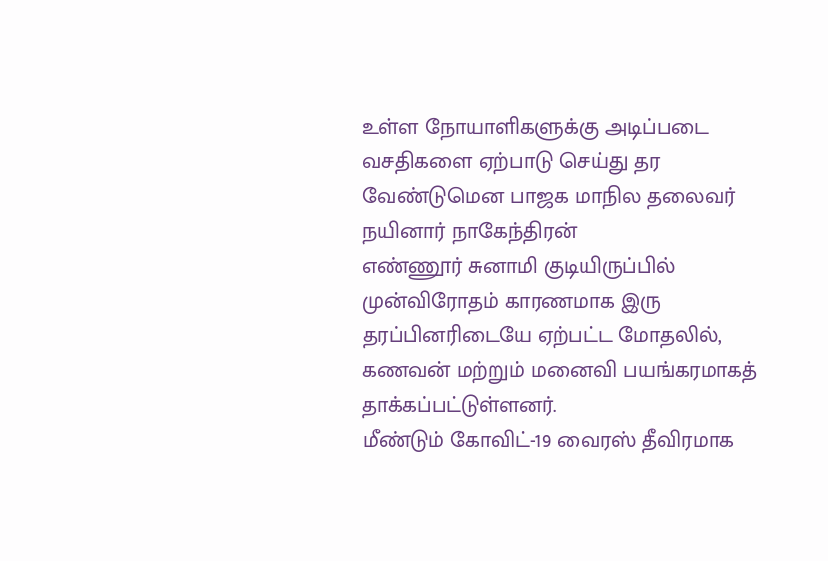உள்ள நோயாளிகளுக்கு அடிப்படை வசதிகளை ஏற்பாடு செய்து தர வேண்டுமென பாஜக மாநில தலைவர் நயினார் நாகேந்திரன்
எண்ணூர் சுனாமி குடியிருப்பில் முன்விரோதம் காரணமாக இரு தரப்பினரிடையே ஏற்பட்ட மோதலில், கணவன் மற்றும் மனைவி பயங்கரமாகத் தாக்கப்பட்டுள்ளனர்.
மீண்டும் கோவிட்-19 வைரஸ் தீவிரமாக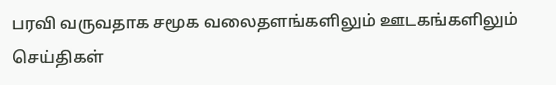பரவி வருவதாக சமூக வலைதளங்களிலும் ஊடகங்களிலும் செய்திகள்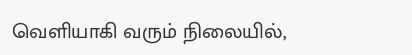வெளியாகி வரும் நிலையில்,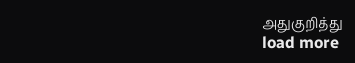அதுகுறித்து
load more